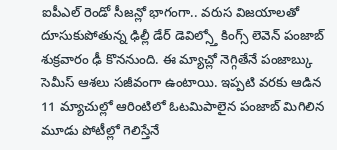ఐపీఎల్ రెండో సీజన్లో భాగంగా.. వరుస విజయాలతో దూసుకుపోతున్న ఢిల్లీ డేర్ డెవిల్స్తో కింగ్స్ లెవెన్ పంజాబ్ శుక్రవారం ఢీ కొననుంది. ఈ మ్యాచ్లో నెగ్గితేనే పంజాబ్కు సెమీస్ ఆశలు సజీవంగా ఉంటాయి. ఇప్పటి వరకు ఆడిన 11 మ్యాచుల్లో ఆరింటిలో ఓటమిపాలైన పంజాబ్ మిగిలిన మూడు పోటీల్లో గెలిస్తేనే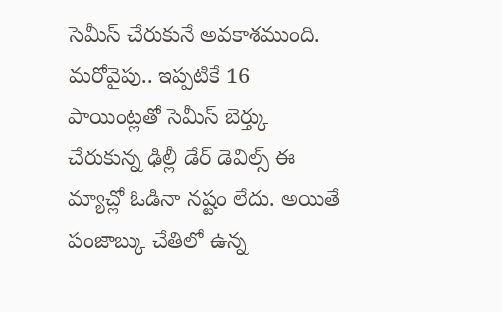సెమీస్ చేరుకునే అవకాశముంది.
మరోవైపు.. ఇప్పటికే 16 పాయింట్లతో సెమీస్ బెర్త్కు చేరుకున్న ఢిల్లీ డేర్ డెవిల్స్ ఈ మ్యాచ్లో ఓడినా నష్టం లేదు. అయితే పంజాబ్కు చేతిలో ఉన్న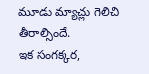మూడు మ్యాచ్లు గెలిచి తీరాల్సిందే.
ఇక సంగక్కర,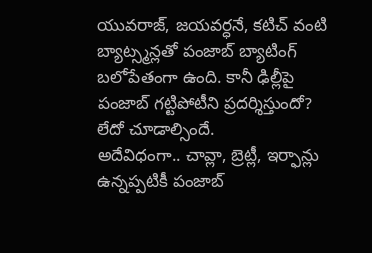యువరాజ్, జయవర్ధనే, కటిచ్ వంటి బ్యాట్స్మన్లతో పంజాబ్ బ్యాటింగ్ బలోపేతంగా ఉంది. కానీ ఢిల్లీపై పంజాబ్ గట్టిపోటీని ప్రదర్శిస్తుందో? లేదో చూడాల్సిందే.
అదేవిధంగా.. చావ్లా, బ్రెట్లీ, ఇర్ఫాన్లు ఉన్నప్పటికీ పంజాబ్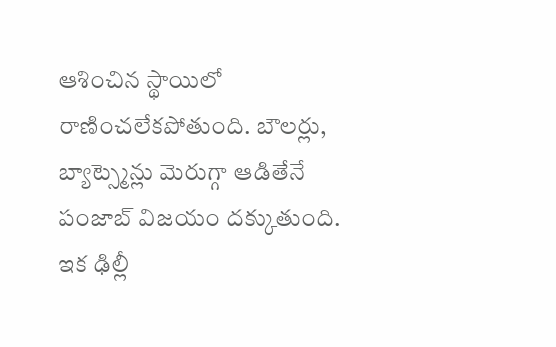ఆశించిన స్థాయిలో రాణించలేకపోతుంది. బౌలర్లు, బ్యాట్స్మెన్లు మెరుగ్గా ఆడితేనే పంజాబ్ విజయం దక్కుతుంది.
ఇక ఢిల్లీ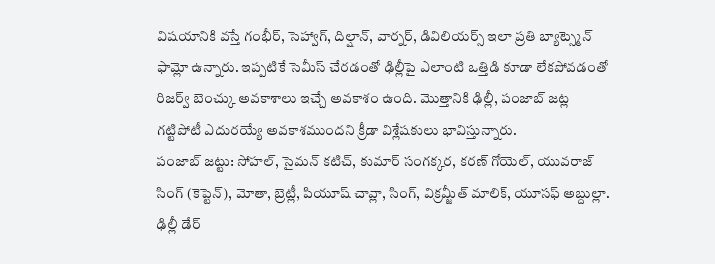విషయానికి వస్తే గంభీర్, సెహ్వాగ్, దిల్షాన్, వార్నర్, డివిలియర్స్ ఇలా ప్రతి బ్యాట్స్మెన్ ఫామ్లో ఉన్నారు. ఇప్పటికే సెమీస్ చేరడంతో ఢిల్లీపై ఎలాంటి ఒత్తిడి కూడా లేకపోవడంతో రిజర్వ్ బెంచ్కు అవకాశాలు ఇచ్చే అవకాశం ఉంది. మొత్తానికి ఢిల్లీ, పంజాబ్ జట్ల గట్టిపోటీ ఎదురయ్యే అవకాశముందని క్రీడా విశ్లేషకులు భావిస్తున్నారు.
పంజాబ్ జట్టు: సోహల్, సైమన్ కటిచ్, కుమార్ సంగక్కర, కరణ్ గోయెల్, యువరాజ్ సింగ్ (కెప్టెన్), మోతా, బ్రెట్లీ, పియూష్ చావ్లా, సింగ్, విక్రమ్జీత్ మాలిక్, యూసఫ్ అబ్దుల్లా.
ఢిల్లీ డేర్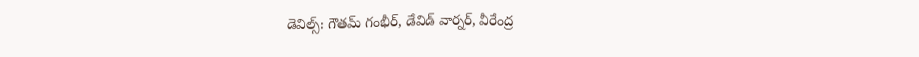డెవిల్స్: గౌతమ్ గంభీర్, డేవిడ్ వార్నర్, వీరేంద్ర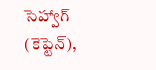సెహ్వాగ్ (కెప్టెన్),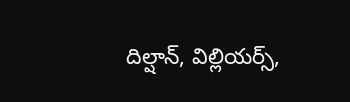దిల్షాన్, విల్లియర్స్,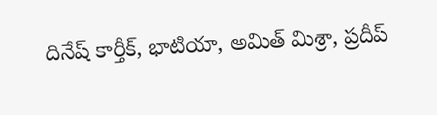దినేష్ కార్తీక్, భాటియా, అమిత్ మిశ్రా, ప్రదీప్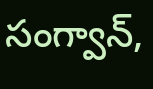సంగ్వాన్,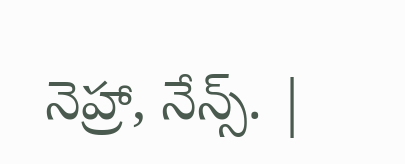నెహ్రా, నేన్స్. |